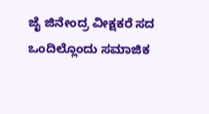ಜೈ ಜಿನೇಂದ್ರ ವೀಕ್ಷಕರೆ ಸದ ಒಂದಿಲ್ಲೊಂದು ಸಮಾಜಿಕ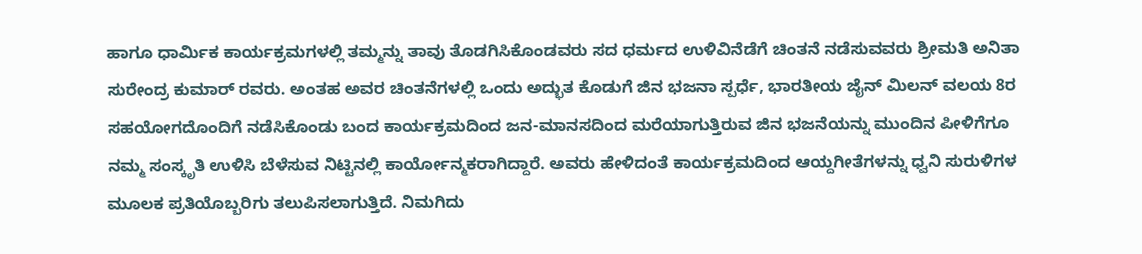ಹಾಗೂ ಧಾರ್ಮಿಕ ಕಾರ್ಯಕ್ರಮಗಳಲ್ಲಿ ತಮ್ಮನ್ನು ತಾವು ತೊಡಗಿಸಿಕೊಂಡವರು ಸದ ಧರ್ಮದ ಉಳಿವಿನೆಡೆಗೆ ಚಿಂತನೆ ನಡೆಸುವವರು ಶ್ರೀಮತಿ ಅನಿತಾ ಸುರೇಂದ್ರ ಕುಮಾರ್ ರವರು. ಅಂತಹ ಅವರ ಚಿಂತನೆಗಳಲ್ಲಿ ಒಂದು ಅದ್ಭುತ ಕೊಡುಗೆ ಜಿನ ಭಜನಾ ಸ್ಪರ್ಧೆ, ಭಾರತೀಯ ಜೈನ್ ಮಿಲನ್ ವಲಯ 8ರ ಸಹಯೋಗದೊಂದಿಗೆ ನಡೆಸಿಕೊಂಡು ಬಂದ ಕಾರ್ಯಕ್ರಮದಿಂದ ಜನ-ಮಾನಸದಿಂದ ಮರೆಯಾಗುತ್ತಿರುವ ಜಿನ ಭಜನೆಯನ್ನು ಮುಂದಿನ ಪೀಳಿಗೆಗೂ ನಮ್ಮ ಸಂಸ್ಕೃತಿ ಉಳಿಸಿ ಬೆಳೆಸುವ ನಿಟ್ಟಿನಲ್ಲಿ ಕಾರ್ಯೋನ್ಮಕರಾಗಿದ್ದಾರೆ. ಅವರು ಹೇಳಿದಂತೆ ಕಾರ್ಯಕ್ರಮದಿಂದ ಆಯ್ದಗೀತೆಗಳನ್ನು ಧ್ವನಿ ಸುರುಳಿಗಳ ಮೂಲಕ ಪ್ರತಿಯೊಬ್ಬರಿಗು ತಲುಪಿಸಲಾಗುತ್ತಿದೆ. ನಿಮಗಿದು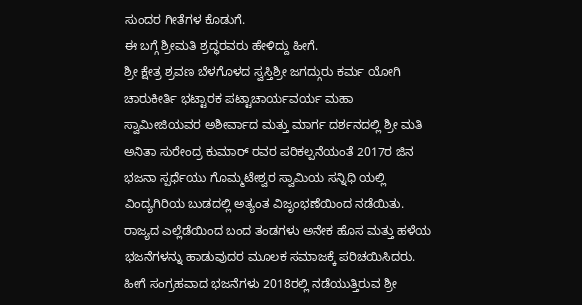ಸುಂದರ ಗೀತೆಗಳ ಕೊಡುಗೆ.
ಈ ಬಗ್ಗೆ ಶ್ರೀಮತಿ ಶ್ರದ್ಧರವರು ಹೇಳಿದ್ದು ಹೀಗೆ.
ಶ್ರೀ ಕ್ಷೇತ್ರ ಶ್ರವಣ ಬೆಳಗೊಳದ ಸ್ವಸ್ತಿಶ್ರೀ ಜಗದ್ಗುರು ಕರ್ಮ ಯೋಗಿ ಚಾರುಕೀರ್ತಿ ಭಟ್ಟಾರಕ ಪಟ್ಟಾಚಾರ್ಯವರ್ಯ ಮಹಾ ಸ್ವಾಮೀಜಿಯವರ ಅಶೀರ್ವಾದ ಮತ್ತು ಮಾರ್ಗ ದರ್ಶನದಲ್ಲಿ ಶ್ರೀ ಮತಿ ಅನಿತಾ ಸುರೇಂದ್ರ ಕುಮಾರ್ ರವರ ಪರಿಕಲ್ಪನೆಯಂತೆ 2017ರ ಜಿನ ಭಜನಾ ಸ್ಪರ್ಧೆಯು ಗೊಮ್ಮಟೇಶ್ವರ ಸ್ವಾಮಿಯ ಸನ್ನಿಧಿ ಯಲ್ಲಿ ವಿಂದ್ಯಗಿರಿಯ ಬುಡದಲ್ಲಿ ಅತ್ಯಂತ ವಿಜೃಂಭಣೆಯಿಂದ ನಡೆಯಿತು. ರಾಜ್ಯದ ಎಲ್ಲೆಡೆಯಿಂದ ಬಂದ ತಂಡಗಳು ಅನೇಕ ಹೊಸ ಮತ್ತು ಹಳೆಯ ಭಜನೆಗಳನ್ನು ಹಾಡುವುದರ ಮೂಲಕ ಸಮಾಜಕ್ಕೆ ಪರಿಚಯಿಸಿದರು. ಹೀಗೆ ಸಂಗ್ರಹವಾದ ಭಜನೆಗಳು 2018ರಲ್ಲಿ ನಡೆಯುತ್ತಿರುವ ಶ್ರೀ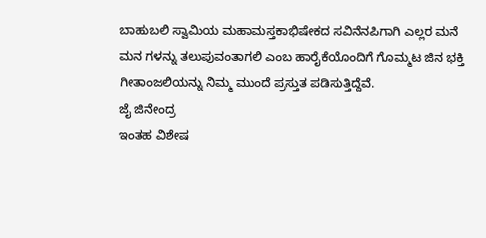ಬಾಹುಬಲಿ ಸ್ವಾಮಿಯ ಮಹಾಮಸ್ತಕಾಭಿಷೇಕದ ಸವಿನೆನಪಿಗಾಗಿ ಎಲ್ಲರ ಮನೆ ಮನ ಗಳನ್ನು ತಲುಪುವಂತಾಗಲಿ ಎಂಬ ಹಾರೈಕೆಯೊಂದಿಗೆ ಗೊಮ್ಮಟ ಜಿನ ಭಕ್ತಿ ಗೀತಾಂಜಲಿಯನ್ನು ನಿಮ್ಮ ಮುಂದೆ ಪ್ರಸ್ತುತ ಪಡಿಸುತ್ತಿದ್ದೆವೆ.
ಜೈ ಜಿನೇಂದ್ರ
ಇಂತಹ ವಿಶೇಷ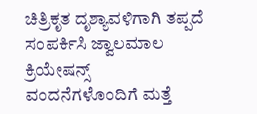ಚಿತ್ರಿಕೃತ ದೃಶ್ಯಾವಳಿಗಾಗಿ ತಪ್ಪದೆ ಸಂಪರ್ಕಿಸಿ ಜ್ವಾಲಮಾಲ ಕ್ರಿಯೇಷನ್ಸ್
ವಂದನೆಗಳೊಂದಿಗೆ ಮತ್ತೆ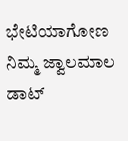ಭೇಟಿಯಾಗೋಣ ನಿಮ್ಮ ಜ್ವಾಲಮಾಲ ಡಾಟ್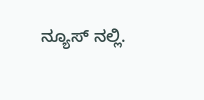ನ್ಯೂಸ್ ನಲ್ಲಿ.